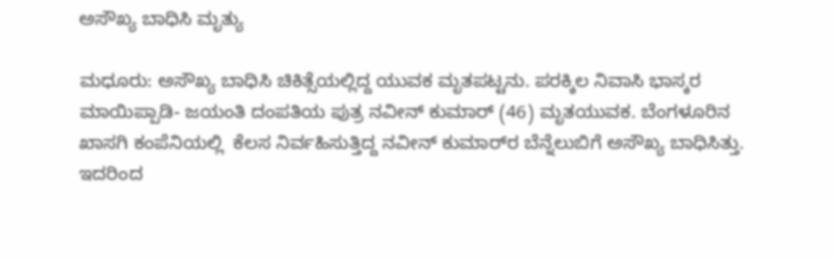ಅಸೌಖ್ಯ ಬಾಧಿಸಿ ಮೃತ್ಯು

ಮಧೂರು: ಅಸೌಖ್ಯ ಬಾಧಿಸಿ ಚಿಕಿತ್ಸೆಯಲ್ಲಿದ್ದ ಯುವಕ ಮೃತಪಟ್ಟನು. ಪರಕ್ಕಿಲ ನಿವಾಸಿ ಭಾಸ್ಕರ ಮಾಯಿಪ್ಪಾಡಿ- ಜಯಂತಿ ದಂಪತಿಯ ಪುತ್ರ ನವೀನ್ ಕುಮಾರ್ (46) ಮೃತಯುವಕ. ಬೆಂಗಳೂರಿನ ಖಾಸಗಿ ಕಂಪೆನಿಯಲ್ಲಿ  ಕೆಲಸ ನಿರ್ವಹಿಸುತ್ತಿದ್ದ ನವೀನ್ ಕುಮಾರ್‌ರ ಬೆನ್ನೆಲುಬಿಗೆ ಅಸೌಖ್ಯ ಬಾಧಿಸಿತ್ತು. ಇದರಿಂದ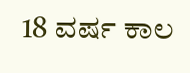18 ವರ್ಷ ಕಾಲ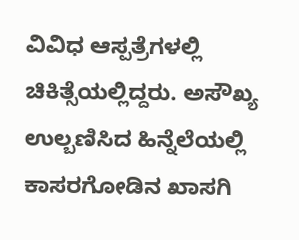ವಿವಿಧ ಆಸ್ಪತ್ರೆಗಳಲ್ಲಿ ಚಿಕಿತ್ಸೆಯಲ್ಲಿದ್ದರು. ಅಸೌಖ್ಯ ಉಲ್ಬಣಿಸಿದ ಹಿನ್ನೆಲೆಯಲ್ಲಿ  ಕಾಸರಗೋಡಿನ ಖಾಸಗಿ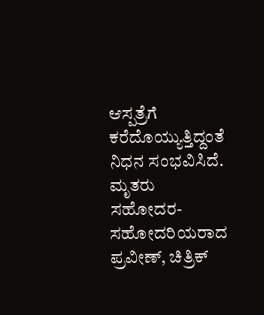ಆಸ್ಪತ್ರೆಗೆ ಕರೆದೊಯ್ಯುತ್ತಿದ್ದಂತೆ ನಿಧನ ಸಂಭವಿಸಿದೆ. ಮೃತರು ಸಹೋದರ- ಸಹೋದರಿಯರಾದ ಪ್ರವೀಣ್, ಚಿತ್ರಿಕ್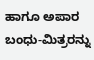ಹಾಗೂ ಅಪಾರ ಬಂಧು-ಮಿತ್ರರನ್ನು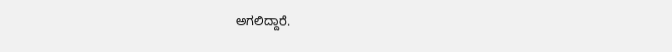ಅಗಲಿದ್ದಾರೆ.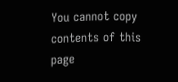You cannot copy contents of this page